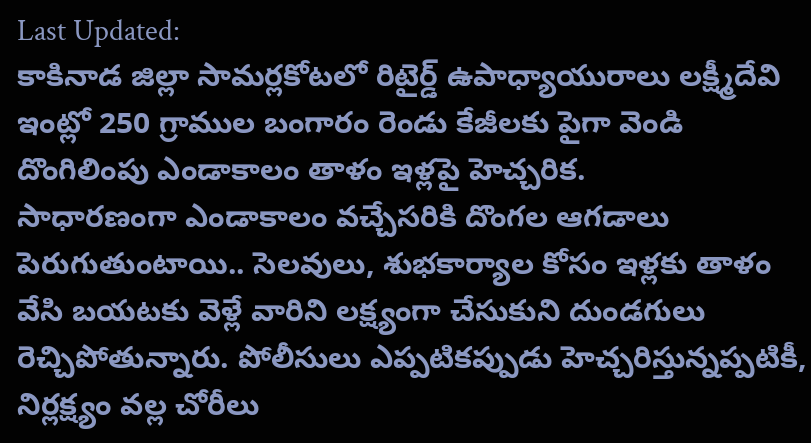Last Updated:
కాకినాడ జిల్లా సామర్లకోటలో రిటైర్డ్ ఉపాధ్యాయురాలు లక్ష్మీదేవి ఇంట్లో 250 గ్రాముల బంగారం రెండు కేజీలకు పైగా వెండి దొంగిలింపు ఎండాకాలం తాళం ఇళ్లపై హెచ్చరిక.
సాధారణంగా ఎండాకాలం వచ్చేసరికి దొంగల ఆగడాలు పెరుగుతుంటాయి.. సెలవులు, శుభకార్యాల కోసం ఇళ్లకు తాళం వేసి బయటకు వెళ్లే వారిని లక్ష్యంగా చేసుకుని దుండగులు రెచ్చిపోతున్నారు. పోలీసులు ఎప్పటికప్పుడు హెచ్చరిస్తున్నప్పటికీ, నిర్లక్ష్యం వల్ల చోరీలు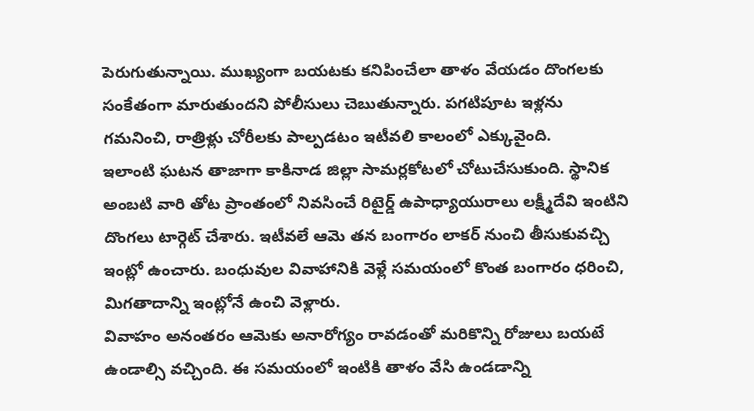పెరుగుతున్నాయి. ముఖ్యంగా బయటకు కనిపించేలా తాళం వేయడం దొంగలకు సంకేతంగా మారుతుందని పోలీసులు చెబుతున్నారు. పగటిపూట ఇళ్లను గమనించి, రాత్రిళ్లు చోరీలకు పాల్పడటం ఇటీవలి కాలంలో ఎక్కువైంది.
ఇలాంటి ఘటన తాజాగా కాకినాడ జిల్లా సామర్లకోటలో చోటుచేసుకుంది. స్థానిక అంబటి వారి తోట ప్రాంతంలో నివసించే రిటైర్డ్ ఉపాధ్యాయురాలు లక్ష్మీదేవి ఇంటిని దొంగలు టార్గెట్ చేశారు. ఇటీవలే ఆమె తన బంగారం లాకర్ నుంచి తీసుకువచ్చి ఇంట్లో ఉంచారు. బంధువుల వివాహానికి వెళ్లే సమయంలో కొంత బంగారం ధరించి, మిగతాదాన్ని ఇంట్లోనే ఉంచి వెళ్లారు.
వివాహం అనంతరం ఆమెకు అనారోగ్యం రావడంతో మరికొన్ని రోజులు బయటే ఉండాల్సి వచ్చింది. ఈ సమయంలో ఇంటికి తాళం వేసి ఉండడాన్ని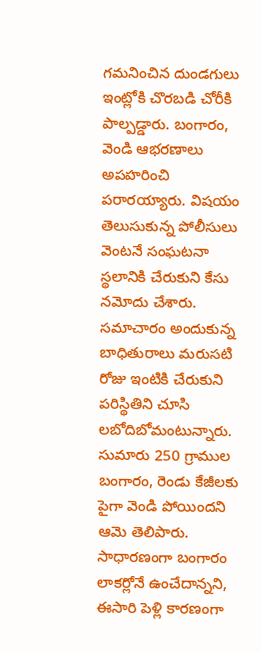గమనించిన దుండగులు ఇంట్లోకి చొరబడి చోరీకి పాల్పడ్డారు. బంగారం, వెండి ఆభరణాలు అపహరించి పరారయ్యారు. విషయం తెలుసుకున్న పోలీసులు వెంటనే సంఘటనా స్థలానికి చేరుకుని కేసు నమోదు చేశారు.
సమాచారం అందుకున్న బాధితురాలు మరుసటి రోజు ఇంటికి చేరుకుని పరిస్థితిని చూసి లబోదిబోమంటున్నారు. సుమారు 250 గ్రాముల బంగారం, రెండు కేజీలకు పైగా వెండి పోయిందని ఆమె తెలిపారు. సాధారణంగా బంగారం లాకర్లోనే ఉంచేదాన్నని, ఈసారి పెళ్లి కారణంగా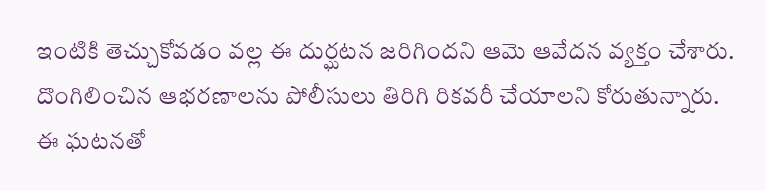ఇంటికి తెచ్చుకోవడం వల్ల ఈ దుర్ఘటన జరిగిందని ఆమె ఆవేదన వ్యక్తం చేశారు. దొంగిలించిన ఆభరణాలను పోలీసులు తిరిగి రికవరీ చేయాలని కోరుతున్నారు.
ఈ ఘటనతో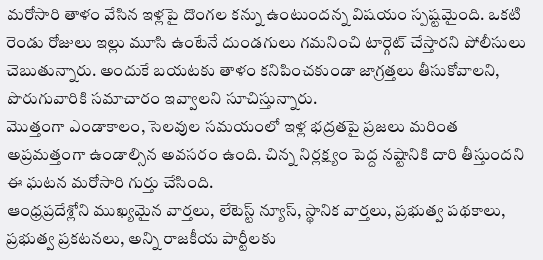మరోసారి తాళం వేసిన ఇళ్లపై దొంగల కన్ను ఉంటుందన్న విషయం స్పష్టమైంది. ఒకటి రెండు రోజులు ఇల్లు మూసి ఉంటేనే దుండగులు గమనించి టార్గెట్ చేస్తారని పోలీసులు చెబుతున్నారు. అందుకే బయటకు తాళం కనిపించకుండా జాగ్రత్తలు తీసుకోవాలని, పొరుగువారికి సమాచారం ఇవ్వాలని సూచిస్తున్నారు.
మొత్తంగా ఎండాకాలం, సెలవుల సమయంలో ఇళ్ల భద్రతపై ప్రజలు మరింత అప్రమత్తంగా ఉండాల్సిన అవసరం ఉంది. చిన్న నిర్లక్ష్యం పెద్ద నష్టానికి దారి తీస్తుందని ఈ ఘటన మరోసారి గుర్తు చేసింది.
ఆంధ్రప్రదేశ్లోని ముఖ్యమైన వార్తలు, లేటెస్ట్ న్యూస్, స్థానిక వార్తలు, ప్రభుత్వ పథకాలు, ప్రభుత్వ ప్రకటనలు, అన్ని రాజకీయ పార్టీలకు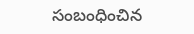సంబంధించిన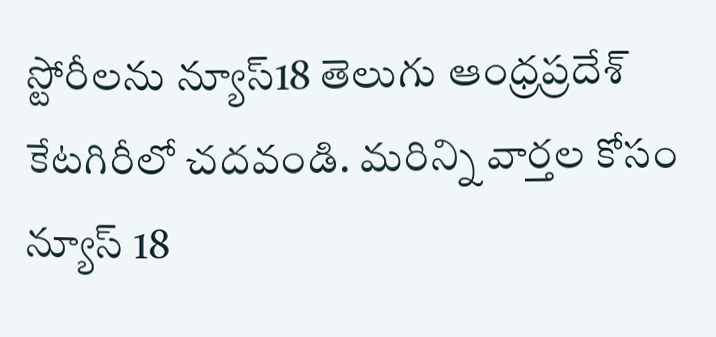స్టోరీలను న్యూస్18 తెలుగు ఆంధ్రప్రదేశ్ కేటగిరీలో చదవండి. మరిన్ని వార్తల కోసం న్యూస్ 18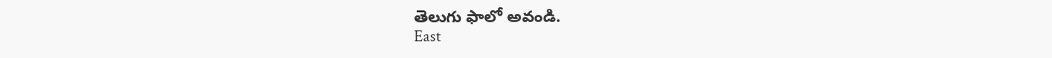తెలుగు ఫాలో అవండి.
East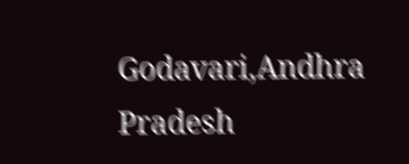Godavari,Andhra Pradesh